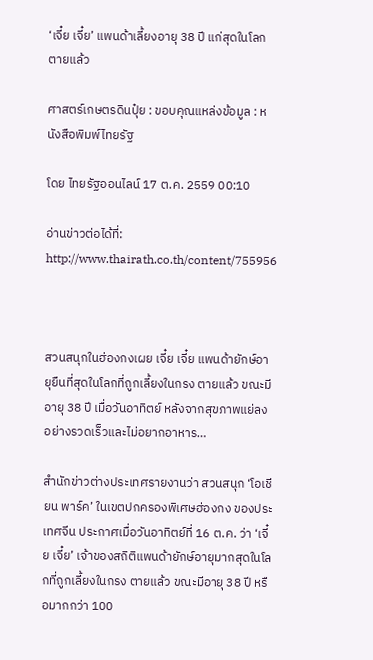‘เจี๋ย เจี๋ย’ แพนด้าเลี้ยงอายุ 38 ปี แก่สุดในโลก ตายแล้ว

ศาสตร์เกษตรดินปุ๋ย : ขอบคุณแหล่งข้อมูล : หนังสือพิมพ์ไทยรัฐ

โดย ไทยรัฐออนไลน์ 17 ต.ค. 2559 00:10

อ่านข่าวต่อได้ที่: http://www.thairath.co.th/content/755956



สวนสนุกในฮ่องกงเผย เจี๋ย เจี๋ย แพนด้ายักษ์อายุยืนที่สุดในโลกที่ถูกเลี้ยงในกรง ตายแล้ว ขณะมีอายุ 38 ปี เมื่อวันอาทิตย์ หลังจากสุขภาพแย่ลงอย่างรวดเร็วและไม่อยากอาหาร…

สำนักข่าวต่างประเทศรายงานว่า สวนสนุก ‘โอเชียน พาร์ค’ ในเขตปกครองพิเศษฮ่องกง ของประเทศจีน ประกาศเมื่อวันอาทิตย์ที่ 16 ต.ค. ว่า ‘เจี๋ย เจี๋ย’ เจ้าของสถิติแพนด้ายักษ์อายุมากสุดในโลกที่ถูกเลี้ยงในกรง ตายแล้ว ขณะมีอายุ 38 ปี หรือมากกว่า 100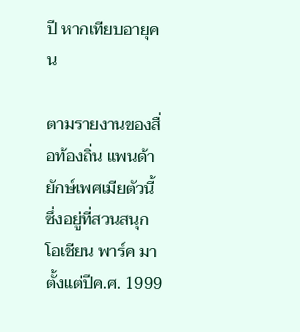ปี หากเทียบอายุคน

ตามรายงานของสื่อท้องถิ่น แพนด้ายักษ์เพศเมียตัวนี้ ซึ่งอยู่ที่สวนสนุก โอเชียน พาร์ค มาตั้งแต่ปีค.ศ. 1999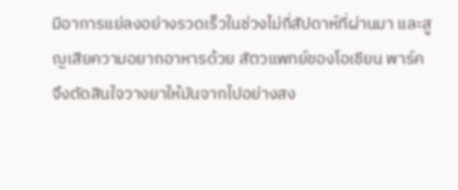มีอาการแย่ลงอย่างรวดเร็วในช่วงไม่กี่สัปดาห์ที่ผ่านมา และสูญเสียความอยากอาหารด้วย สัตวแพทย์ของโอเชียน พาร์ค จึงตัดสินใจวางยาให้มันจากไปอย่างสง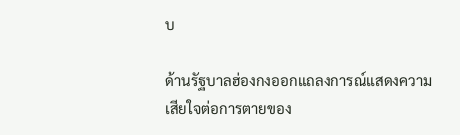บ

ด้านรัฐบาลฮ่องกงออกแถลงการณ์แสดงความเสียใจต่อการตายของ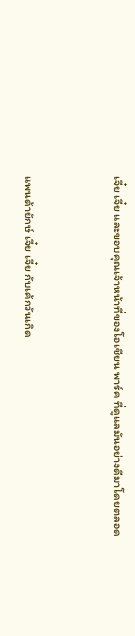เจี๋ย เจี๋ย และขอบคุณเจ้าหน้าที่ของโอเชียน พาร์ค ที่ดูแลมันอย่างดีมาโดยตลอด


แพนด้ายักษ์ เจี๋ย เจี๋ย กับเค้กวันเกิด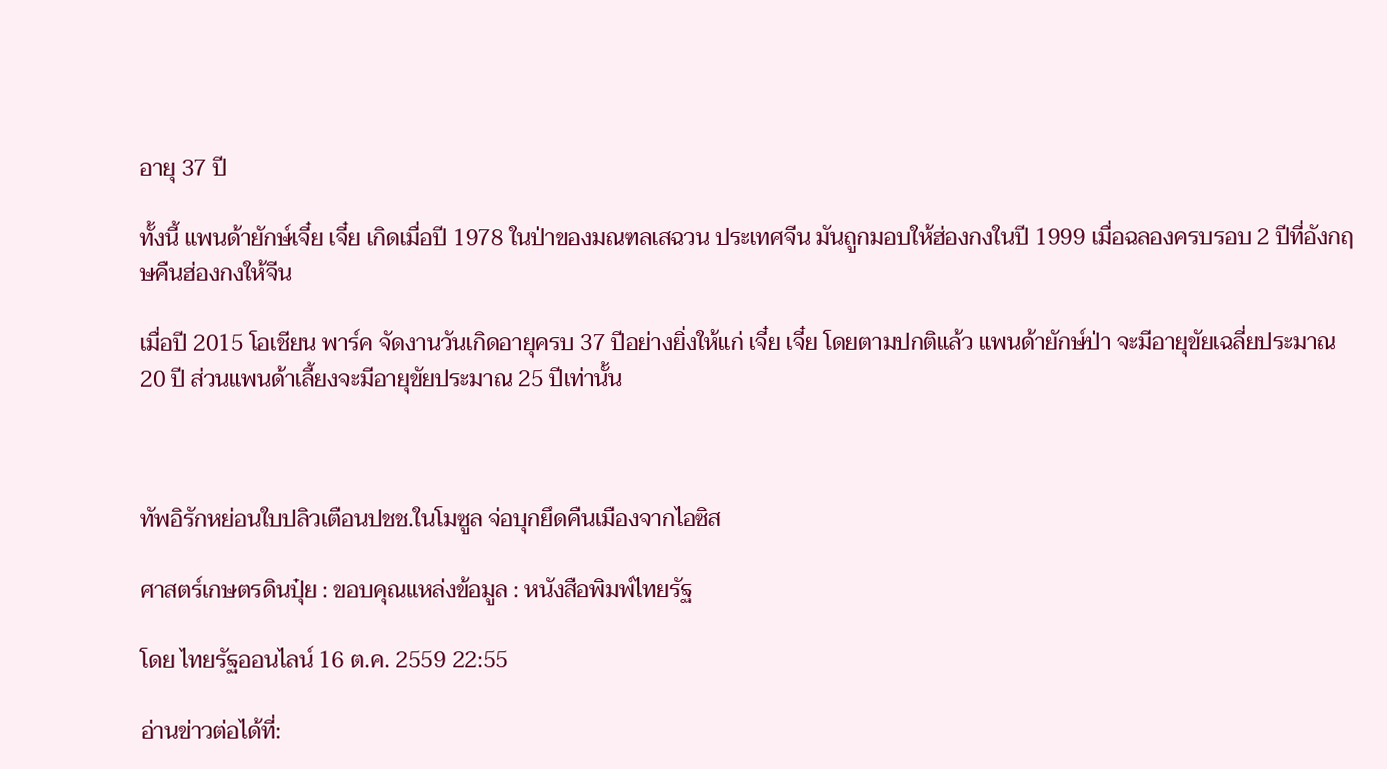อายุ 37 ปี

ทั้งนี้ แพนด้ายักษ์เจี๋ย เจี๋ย เกิดเมื่อปี 1978 ในป่าของมณฑลเสฉวน ประเทศจีน มันถูกมอบให้ฮ่องกงในปี 1999 เมื่อฉลองครบรอบ 2 ปีที่อังกฤษคืนฮ่องกงให้จีน

เมื่อปี 2015 โอเชียน พาร์ค จัดงานวันเกิดอายุครบ 37 ปีอย่างยิ่งให้แก่ เจี๋ย เจี๋ย โดยตามปกติแล้ว แพนด้ายักษ์ป่า จะมีอายุขัยเฉลี่ยประมาณ 20 ปี ส่วนแพนด้าเลี้ยงจะมีอายุขัยประมาณ 25 ปีเท่านั้น



ทัพอิรักหย่อนใบปลิวเตือนปชช.ในโมซูล จ่อบุกยึดคืนเมืองจากไอซิส

ศาสตร์เกษตรดินปุ๋ย : ขอบคุณแหล่งข้อมูล : หนังสือพิมพ์ไทยรัฐ

โดย ไทยรัฐออนไลน์ 16 ต.ค. 2559 22:55

อ่านข่าวต่อได้ที่: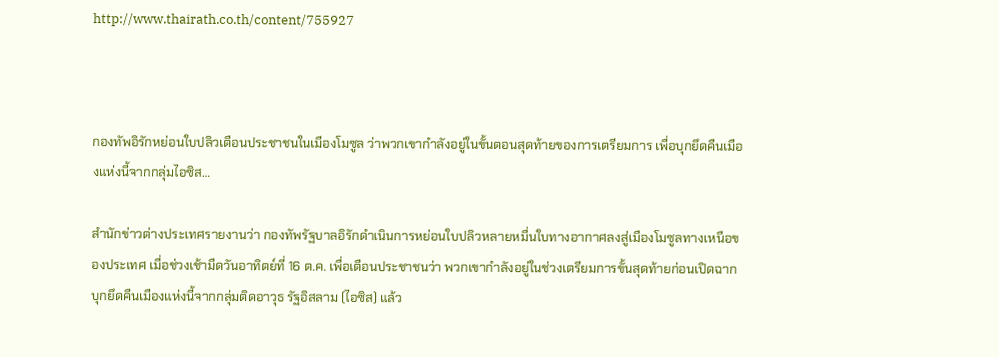http://www.thairath.co.th/content/755927



กองทัพอิรักหย่อนใบปลิวเตือนประชาชนในเมืองโมซูล ว่าพวกเขากำลังอยู่ในขั้นตอนสุดท้ายของการเตรียมการ เพื่อบุกยึดคืนเมืองแห่งนี้จากกลุ่มไอซิส…

สำนักข่าวต่างประเทศรายงานว่า กองทัพรัฐบาลอิรักดำเนินการหย่อนใบปลิวหลายหมื่นใบทางอากาศลงสู่เมืองโมซูลทางเหนือของประเทศ เมื่อช่วงเช้ามืดวันอาทิตย์ที่ 16 ต.ค. เพื่อเตือนประชาชนว่า พวกเขากำลังอยู่ในช่วงเตรียมการขั้นสุดท้ายก่อนเปิดฉากบุกยึดคืนเมืองแห่งนี้จากกลุ่มติดอาวุธ รัฐอิสลาม (ไอซิส) แล้ว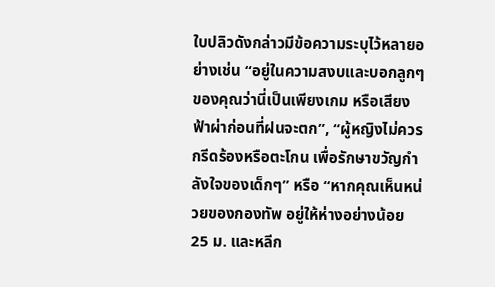ใบปลิวดังกล่าวมีข้อความระบุไว้หลายอย่างเช่น “อยู่ในความสงบและบอกลูกๆ ของคุณว่านี่เป็นเพียงเกม หรือเสียงฟ้าผ่าก่อนที่ฝนจะตก”, “ผู้หญิงไม่ควรกรีดร้องหรือตะโกน เพื่อรักษาขวัญกำลังใจของเด็กๆ” หรือ “หากคุณเห็นหน่วยของกองทัพ อยู่ให้ห่างอย่างน้อย 25 ม. และหลีก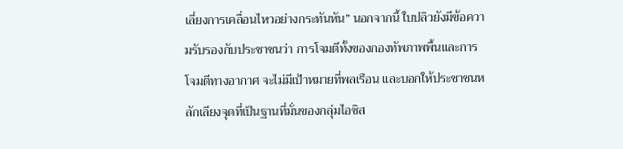เลี่ยงการเคลื่อนไหวอย่างกระทันหัน” นอกจากนี้ ใบปลิวยังมีข้อความรับรองกับประชาชนว่า การโจมตีทั้งของกองทัพภาพพื้นและการโจมตีทางอากาศ จะไม่มีเป้าหมายที่พลเรือน และบอกให้ประชาชนหลักเลียงจุดที่เป็นฐานที่มั่นของกลุ่มไอซิส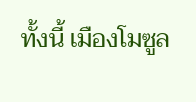ทั้งนี้ เมืองโมซูล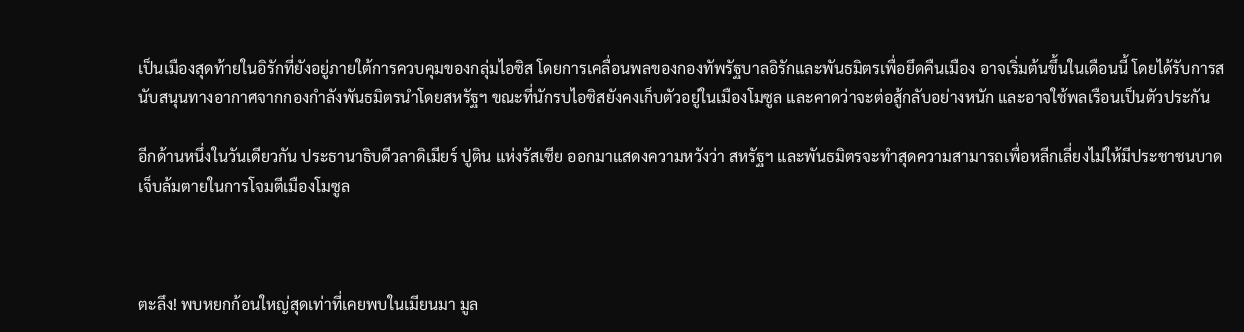เป็นเมืองสุดท้ายในอิรักที่ยังอยู่ภายใต้การควบคุมของกลุ่มไอซิส โดยการเคลื่อนพลของกองทัพรัฐบาลอิรักและพันธมิตรเพื่อยึดคืนเมือง อาจเริ่มต้นขึ้นในเดือนนี้ โดยได้รับการสนับสนุนทางอากาศจากกองกำลังพันธมิตรนำโดยสหรัฐฯ ขณะที่นักรบไอซิสยังคงเก็บตัวอยู่ในเมืองโมซูล และคาดว่าจะต่อสู้กลับอย่างหนัก และอาจใช้พลเรือนเป็นตัวประกัน

อีกด้านหนึ่งในวันเดียวกัน ประธานาธิบดีวลาดิเมียร์ ปูติน แห่งรัสเซีย ออกมาแสดงความหวังว่า สหรัฐฯ และพันธมิตรจะทำสุดความสามารถเพื่อหลีกเลี่ยงไม่ให้มีประชาชนบาดเจ็บล้มตายในการโจมตีเมืองโมซูล



ตะลึง! พบหยกก้อนใหญ่สุดเท่าที่เคยพบในเมียนมา มูล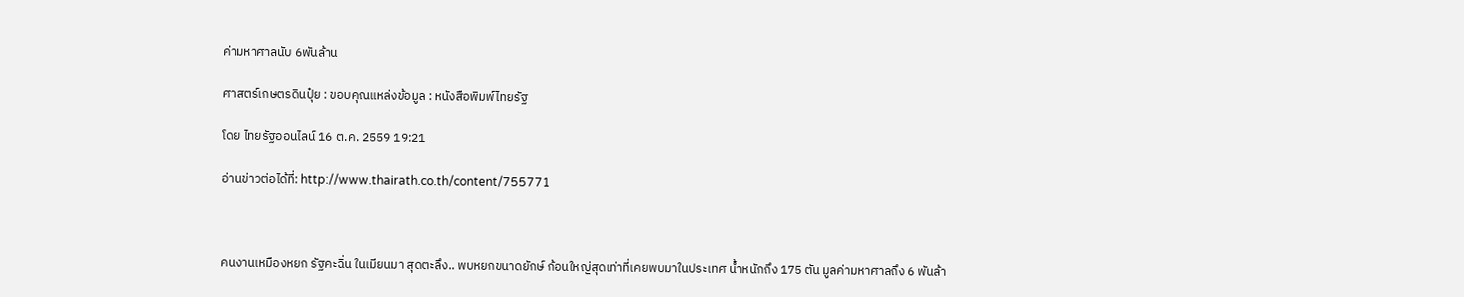ค่ามหาศาลนับ 6พันล้าน

ศาสตร์เกษตรดินปุ๋ย : ขอบคุณแหล่งข้อมูล : หนังสือพิมพ์ไทยรัฐ

โดย ไทยรัฐออนไลน์ 16 ต.ค. 2559 19:21

อ่านข่าวต่อได้ที่: http://www.thairath.co.th/content/755771



คนงานเหมืองหยก รัฐคะฉิ่น ในเมียนมา สุดตะลึง.. พบหยกขนาดยักษ์ ก้อนใหญ่สุดเท่าที่เคยพบมาในประเทศ น้ำหนักถึง 175 ตัน มูลค่ามหาศาลถึง 6 พันล้า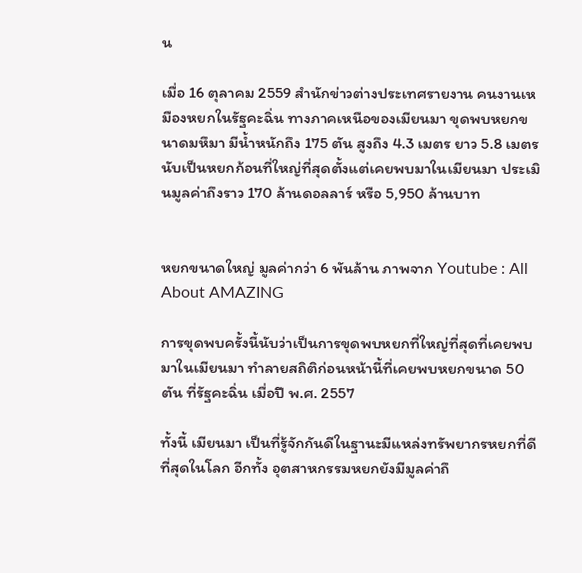น

เมื่อ 16 ตุลาคม 2559 สำนักข่าวต่างประเทศรายงาน คนงานเหมืองหยกในรัฐคะฉิ่น ทางภาคเหนือของเมียนมา ขุดพบหยกขนาดมหึมา มีน้ำหนักถึง 175 ตัน สูงถึง 4.3 เมตร ยาว 5.8 เมตร นับเป็นหยกก้อนที่ใหญ่ที่สุดตั้งแต่เคยพบมาในเมียนมา ประเมินมูลค่าถึงราว 170 ล้านดอลลาร์ หรือ 5,950 ล้านบาท


หยกขนาดใหญ่ มูลค่ากว่า 6 พันล้าน ภาพจาก Youtube : All About AMAZING

การขุดพบครั้งนี้นับว่าเป็นการขุดพบหยกที่ใหญ่ที่สุดที่เคยพบมาในเมียนมา ทำลายสถิติก่อนหน้านี้ที่เคยพบหยกขนาด 50 ตัน ที่รัฐคะฉิ่น เมื่อปี พ.ศ. 2557

ทั้งนี้ เมียนมา เป็นที่รู้จักกันดีในฐานะมีแหล่งทรัพยากรหยกที่ดีที่สุดในโลก อีกทั้ง อุตสาหกรรมหยกยังมีมูลค่าถึ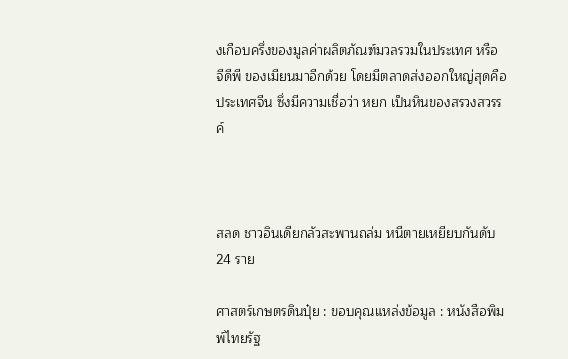งเกือบครึ่งของมูลค่าผลิตภัณฑ์มวลรวมในประเทศ หรือ จีดีพี ของเมียนมาอีกด้วย โดยมีตลาดส่งออกใหญ่สุดคือ ประเทศจีน ซึ่งมีความเชื่อว่า หยก เป็นหินของสรวงสวรรค์



สลด ชาวอินเดียกลัวสะพานถล่ม หนีตายเหยียบกันดับ 24 ราย

ศาสตร์เกษตรดินปุ๋ย : ขอบคุณแหล่งข้อมูล : หนังสือพิมพ์ไทยรัฐ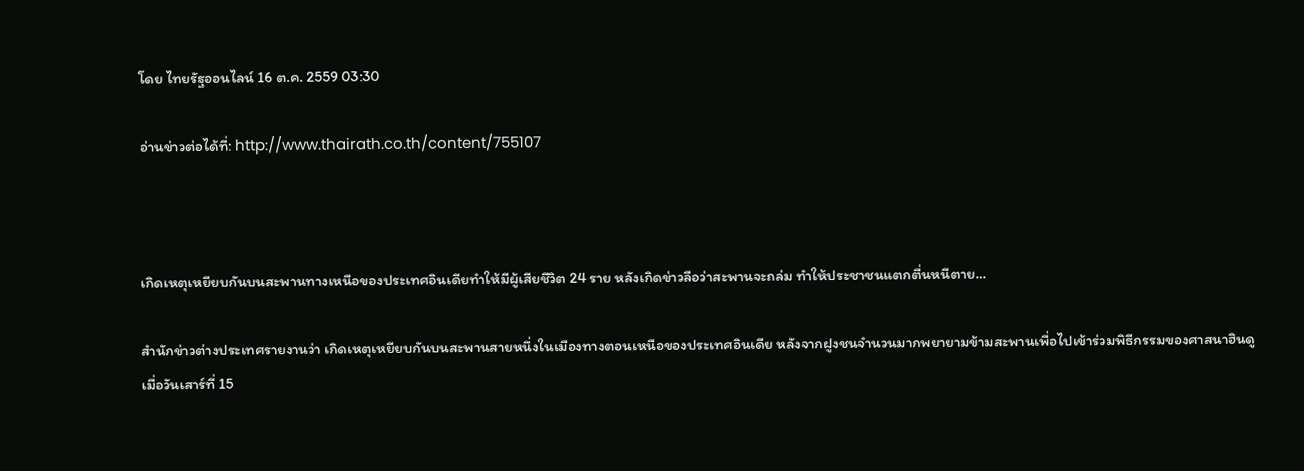โดย ไทยรัฐออนไลน์ 16 ต.ค. 2559 03:30

อ่านข่าวต่อได้ที่: http://www.thairath.co.th/content/755107



เกิดเหตุเหยียบกันบนสะพานทางเหนือของประเทศอินเดียทำให้มีผู้เสียชีวิต 24 ราย หลังเกิดข่าวลือว่าสะพานจะถล่ม ทำให้ประชาชนแตกตื่นหนีตาย…

สำนักข่าวต่างประเทศรายงานว่า เกิดเหตุเหยียบกันบนสะพานสายหนึ่งในเมืองทางตอนเหนือของประเทศอินเดีย หลังจากฝูงชนจำนวนมากพยายามข้ามสะพานเพื่อไปเข้าร่วมพิธีกรรมของศาสนาฮินดู เมื่อวันเสาร์ที่ 15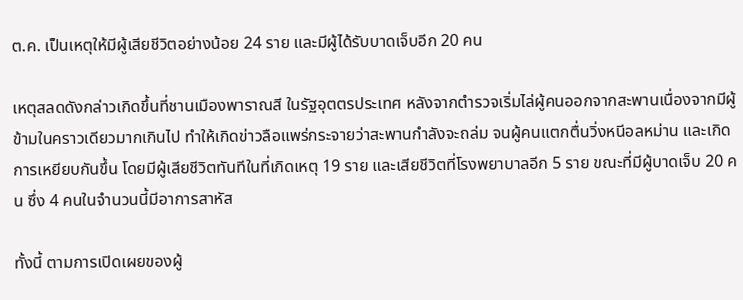ต.ค. เป็นเหตุให้มีผู้เสียชีวิตอย่างน้อย 24 ราย และมีผู้ได้รับบาดเจ็บอีก 20 คน

เหตุสลดดังกล่าวเกิดขึ้นที่ชานเมืองพาราณสี ในรัฐอุตตรประเทศ หลังจากตำรวจเริ่มไล่ผู้คนออกจากสะพานเนื่องจากมีผู้ข้ามในคราวเดียวมากเกินไป ทำให้เกิดข่าวลือแพร่กระจายว่าสะพานกำลังจะถล่ม จนผู้คนแตกตื่นวิ่งหนีอลหม่าน และเกิดการเหยียบกันขึ้น โดยมีผู้เสียชีวิตทันทีในที่เกิดเหตุ 19 ราย และเสียชีวิตที่โรงพยาบาลอีก 5 ราย ขณะที่มีผู้บาดเจ็บ 20 คน ซึ่ง 4 คนในจำนวนนี้มีอาการสาหัส

ทั้งนี้ ตามการเปิดเผยของผู้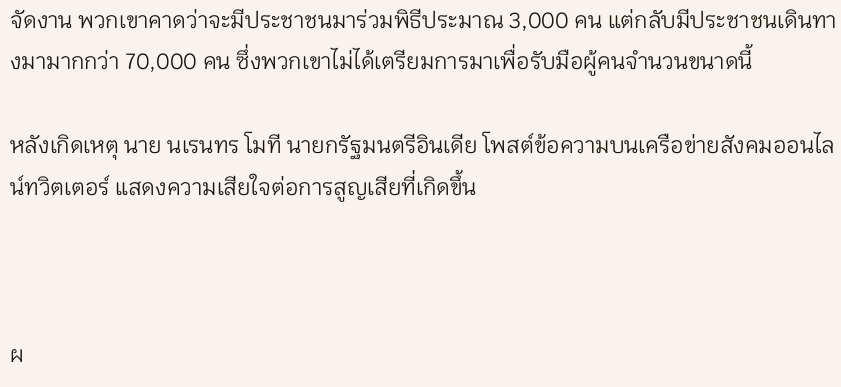จัดงาน พวกเขาคาดว่าจะมีประชาชนมาร่วมพิธีประมาณ 3,000 คน แต่กลับมีประชาชนเดินทางมามากกว่า 70,000 คน ซึ่งพวกเขาไม่ได้เตรียมการมาเพื่อรับมือผู้คนจำนวนขนาดนี้

หลังเกิดเหตุ นาย นเรนทร โมที นายกรัฐมนตรีอินเดีย โพสต์ข้อความบนเครือข่ายสังคมออนไลน์ทวิตเตอร์ แสดงความเสียใจต่อการสูญเสียที่เกิดขึ้น



ผ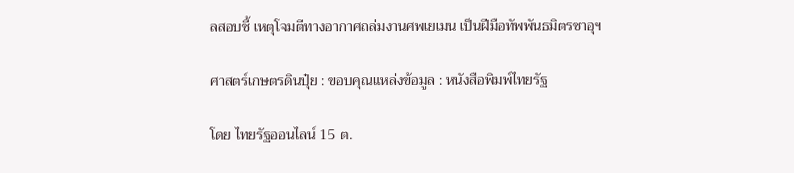ลสอบชี้ เหตุโจมตีทางอากาศถล่มงานศพเยเมน เป็นฝีมือทัพพันธมิตรซาอุฯ

ศาสตร์เกษตรดินปุ๋ย : ขอบคุณแหล่งข้อมูล : หนังสือพิมพ์ไทยรัฐ

โดย ไทยรัฐออนไลน์ 15 ต.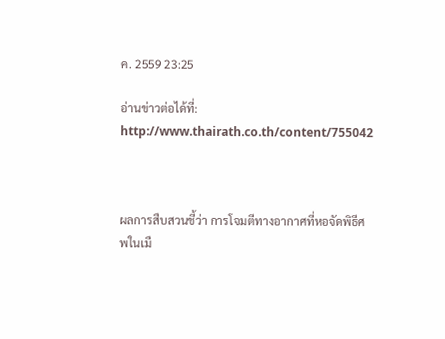ค. 2559 23:25

อ่านข่าวต่อได้ที่: http://www.thairath.co.th/content/755042



ผลการสืบสวนชี้ว่า การโจมตีทางอากาศที่หอจัดพิธีศพในเมื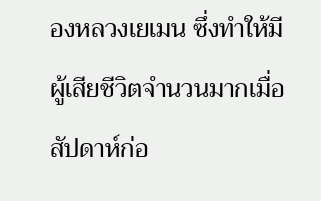องหลวงเยเมน ซึ่งทำให้มีผู้เสียชีวิตจำนวนมากเมื่อสัปดาห์ก่อ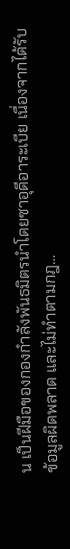น เป็นฝีมือของกองกำลังพันธมิตรนำโดยซาอุดีอาระเบีย เนื่องจากได้รับข้อมูลผิดพลาด และไม่ทำตามกฎ…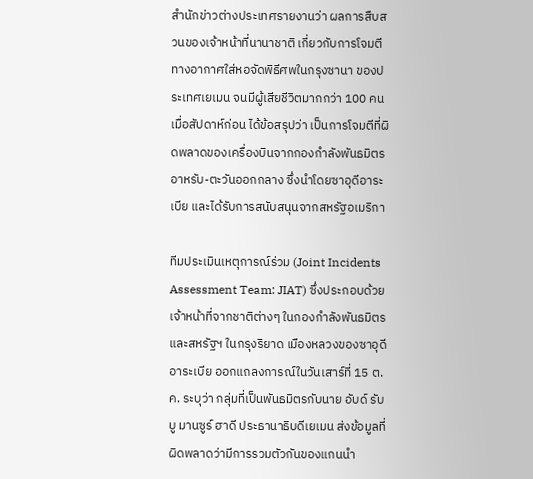สำนักข่าวต่างประเทศรายงานว่า ผลการสืบสวนของเจ้าหน้าที่นานาชาติ เกี่ยวกับการโจมตีทางอากาศใส่หอจัดพิธีศพในกรุงซานา ของประเทศเยเมน จนมีผู้เสียชีวิตมากกว่า 100 คนเมื่อสัปดาห์ก่อน ได้ข้อสรุปว่า เป็นการโจมตีที่ผิดพลาดของเครื่องบินจากกองกำลังพันธมิตรอาหรับ-ตะวันออกกลาง ซึ่งนำโดยซาอุดีอาระเบีย และได้รับการสนับสนุนจากสหรัฐอเมริกา

ทีมประเมินเหตุการณ์ร่วม (Joint Incidents Assessment Team: JIAT) ซึ่งประกอบด้วยเจ้าหน้าที่จากชาติต่างๆ ในกองกำลังพันธมิตรและสหรัฐฯ ในกรุงริยาด เมืองหลวงของซาอุดีอาระเบีย ออกแถลงการณ์ในวันเสาร์ที่ 15 ต.ค. ระบุว่า กลุ่มที่เป็นพันธมิตรกับนาย อับด์ รับบู มานซูร์ ฮาดี ประธานาธิบดีเยเมน ส่งข้อมูลที่ผิดพลาดว่ามีการรวมตัวกันของแกนนำ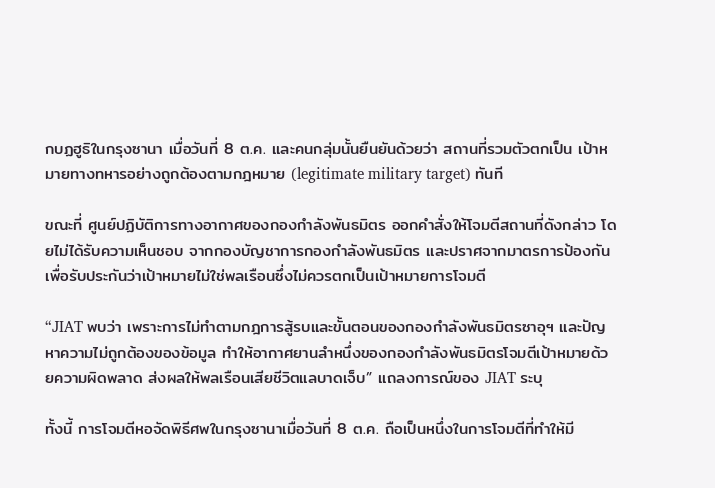กบฏฮูธิในกรุงซานา เมื่อวันที่ 8 ต.ค. และคนกลุ่มนั้นยืนยันด้วยว่า สถานที่รวมตัวตกเป็น เป้าหมายทางทหารอย่างถูกต้องตามกฎหมาย (legitimate military target) ทันที

ขณะที่ ศูนย์ปฏิบัติการทางอากาศของกองกำลังพันธมิตร ออกคำสั่งให้โจมตีสถานที่ดังกล่าว โดยไม่ได้รับความเห็นชอบ จากกองบัญชาการกองกำลังพันธมิตร และปราศจากมาตรการป้องกัน เพื่อรับประกันว่าเป้าหมายไม่ใช่พลเรือนซึ่งไม่ควรตกเป็นเป้าหมายการโจมตี

“JIAT พบว่า เพราะการไม่ทำตามกฎการสู้รบและขั้นตอนของกองกำลังพันธมิตรซาอุฯ และปัญหาความไม่ถูกต้องของข้อมูล ทำให้อากาศยานลำหนึ่งของกองกำลังพันธมิตรโจมตีเป้าหมายด้วยความผิดพลาด ส่งผลให้พลเรือนเสียชีวิตแลบาดเจ็บ” แถลงการณ์ของ JIAT ระบุ

ทั้งนี้ การโจมตีหอจัดพิธีศพในกรุงซานาเมื่อวันที่ 8 ต.ค. ถือเป็นหนึ่งในการโจมตีที่ทำให้มี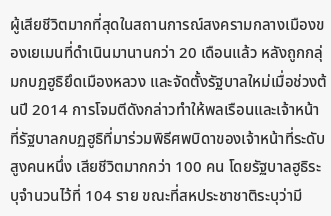ผู้เสียชีวิตมากที่สุดในสถานการณ์สงครามกลางเมืองของเยเมนที่ดำเนินมานานกว่า 20 เดือนแล้ว หลังถูกกลุ่มกบฏฮูธิยึดเมืองหลวง และจัดตั้งรัฐบาลใหม่เมื่อช่วงต้นปี 2014 การโจมตีดังกล่าวทำให้พลเรือนและเจ้าหน้าที่รัฐบาลกบฏฮูธิที่มาร่วมพิธีศพบิดาของเจ้าหน้าที่ระดับสูงคนหนึ่ง เสียชีวิตมากกว่า 100 คน โดยรัฐบาลฮูธิระบุจำนวนไว้ที่ 104 ราย ขณะที่สหประชาชาติระบุว่ามี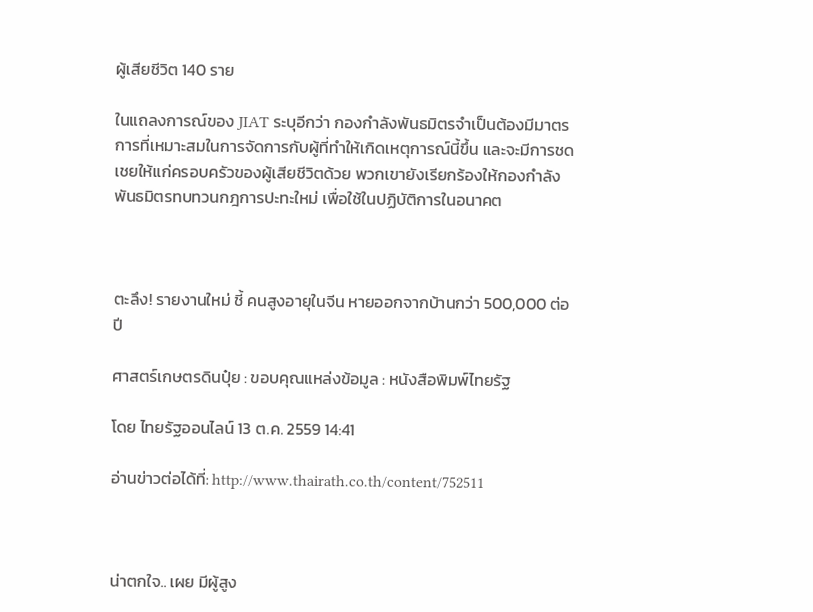ผู้เสียชีวิต 140 ราย

ในแถลงการณ์ของ JIAT ระบุอีกว่า กองกำลังพันธมิตรจำเป็นต้องมีมาตรการที่เหมาะสมในการจัดการกับผู้ที่ทำให้เกิดเหตุการณ์นี้ขึ้น และจะมีการชดเชยให้แก่ครอบครัวของผู้เสียชีวิตด้วย พวกเขายังเรียกร้องให้กองกำลังพันธมิตรทบทวนกฎการปะทะใหม่ เพื่อใช้ในปฏิบัติการในอนาคต



ตะลึง! รายงานใหม่ ชี้ คนสูงอายุในจีน หายออกจากบ้านกว่า 500,000 ต่อปี

ศาสตร์เกษตรดินปุ๋ย : ขอบคุณแหล่งข้อมูล : หนังสือพิมพ์ไทยรัฐ

โดย ไทยรัฐออนไลน์ 13 ต.ค. 2559 14:41

อ่านข่าวต่อได้ที่: http://www.thairath.co.th/content/752511



น่าตกใจ.. เผย มีผู้สูง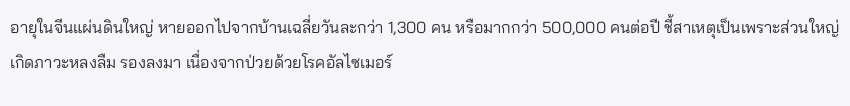อายุในจีนแผ่นดินใหญ่ หายออกไปจากบ้านเฉลี่ยวันละกว่า 1,300 คน หรือมากกว่า 500,000 คนต่อปี ชี้สาเหตุเป็นเพราะส่วนใหญ่เกิดภาวะหลงลืม รองลงมา เนื่องจากป่วยด้วยโรคอัลไซเมอร์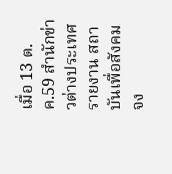เมื่อ 13 ต.ค.59 สำนักข่าวต่างประเทศรายงาน สถาบันเพื่อสังคมจง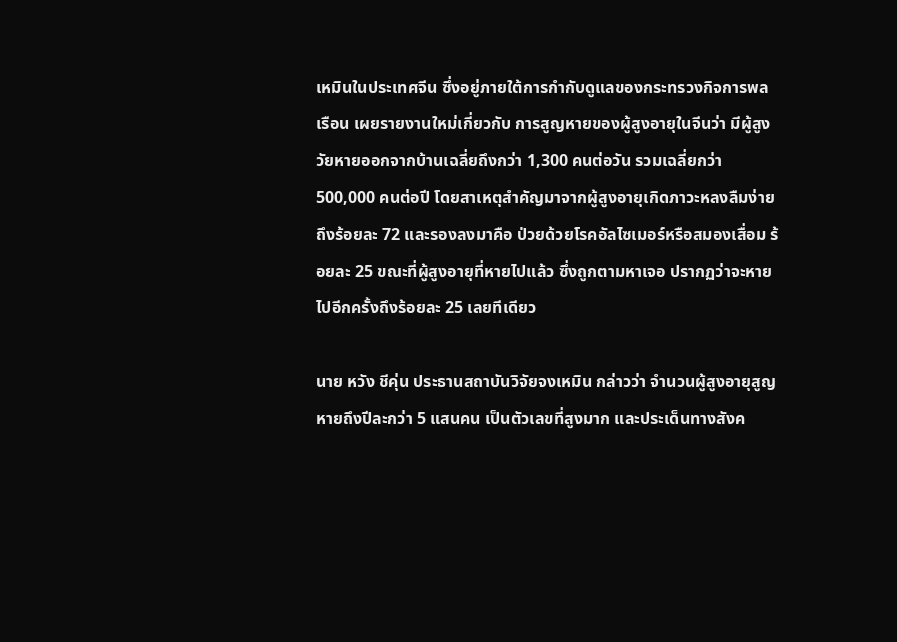เหมินในประเทศจีน ซึ่งอยู่ภายใต้การกำกับดูแลของกระทรวงกิจการพลเรือน เผยรายงานใหม่เกี่ยวกับ การสูญหายของผู้สูงอายุในจีนว่า มีผู้สูงวัยหายออกจากบ้านเฉลี่ยถึงกว่า 1,300 คนต่อวัน รวมเฉลี่ยกว่า 500,000 คนต่อปี โดยสาเหตุสำคัญมาจากผู้สูงอายุเกิดภาวะหลงลืมง่าย ถึงร้อยละ 72 และรองลงมาคือ ป่วยด้วยโรคอัลไซเมอร์หรือสมองเสื่อม ร้อยละ 25 ขณะที่ผู้สูงอายุที่หายไปแล้ว ซึ่งถูกตามหาเจอ ปรากฏว่าจะหายไปอีกครั้งถึงร้อยละ 25 เลยทีเดียว

นาย หวัง ชีคุ่น ประธานสถาบันวิจัยจงเหมิน กล่าวว่า จำนวนผู้สูงอายุสูญหายถึงปีละกว่า 5 แสนคน เป็นตัวเลขที่สูงมาก และประเด็นทางสังค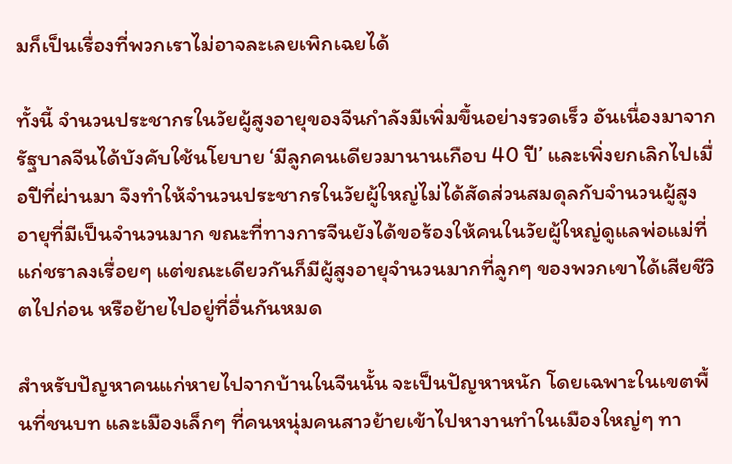มก็เป็นเรื่องที่พวกเราไม่อาจละเลยเพิกเฉยได้

ทั้งนี้ จำนวนประชากรในวัยผู้สูงอายุของจีนกำลังมีเพิ่มขึ้นอย่างรวดเร็ว อันเนื่องมาจากรัฐบาลจีนได้บังคับใช้นโยบาย ‘มีลูกคนเดียวมานานเกือบ 40 ปี’ และเพิ่งยกเลิกไปเมื่อปีที่ผ่านมา จึงทำให้จำนวนประชากรในวัยผู้ใหญ่ไม่ได้สัดส่วนสมดุลกับจำนวนผู้สูงอายุที่มีเป็นจำนวนมาก ขณะที่ทางการจีนยังได้ขอร้องให้คนในวัยผู้ใหญ่ดูแลพ่อแม่ที่แก่ชราลงเรื่อยๆ แต่ขณะเดียวกันก็มีผู้สูงอายุจำนวนมากที่ลูกๆ ของพวกเขาได้เสียชีวิตไปก่อน หรือย้ายไปอยู่ที่อื่นกันหมด

สำหรับปัญหาคนแก่หายไปจากบ้านในจีนนั้น จะเป็นปัญหาหนัก โดยเฉพาะในเขตพื้นที่ชนบท และเมืองเล็กๆ ที่คนหนุ่มคนสาวย้ายเข้าไปหางานทำในเมืองใหญ่ๆ ทา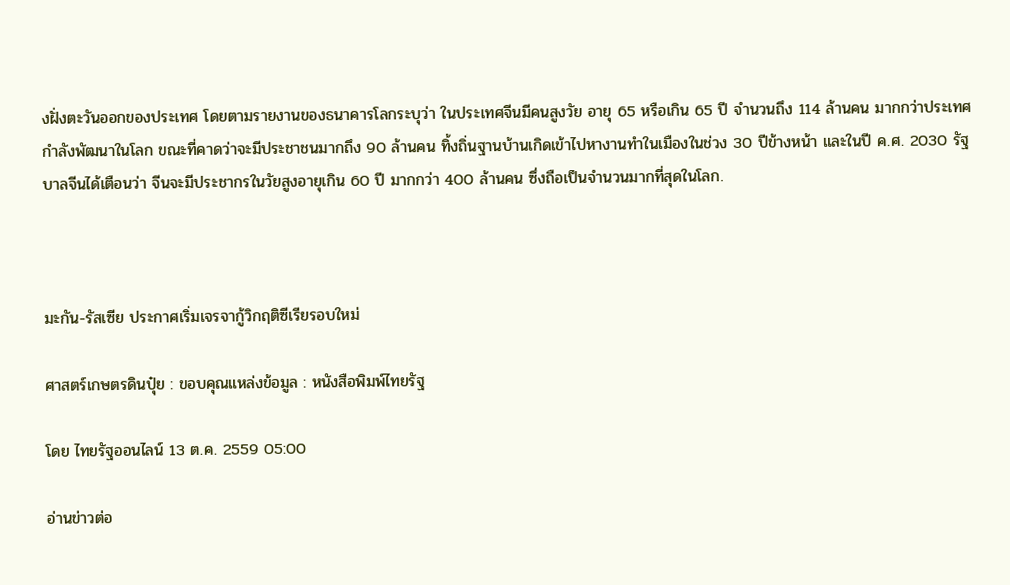งฝั่งตะวันออกของประเทศ โดยตามรายงานของธนาคารโลกระบุว่า ในประเทศจีนมีคนสูงวัย อายุ 65 หรือเกิน 65 ปี จำนวนถึง 114 ล้านคน มากกว่าประเทศกำลังพัฒนาในโลก ขณะที่คาดว่าจะมีประชาชนมากถึง 90 ล้านคน ทิ้งถิ่นฐานบ้านเกิดเข้าไปหางานทำในเมืองในช่วง 30 ปีข้างหน้า และในปี ค.ศ. 2030 รัฐบาลจีนได้เตือนว่า จีนจะมีประชากรในวัยสูงอายุเกิน 60 ปี มากกว่า 400 ล้านคน ซึ่งถือเป็นจำนวนมากที่สุดในโลก.



มะกัน-รัสเซีย ประกาศเริ่มเจรจากู้วิกฤติซีเรียรอบใหม่

ศาสตร์เกษตรดินปุ๋ย : ขอบคุณแหล่งข้อมูล : หนังสือพิมพ์ไทยรัฐ

โดย ไทยรัฐออนไลน์ 13 ต.ค. 2559 05:00

อ่านข่าวต่อ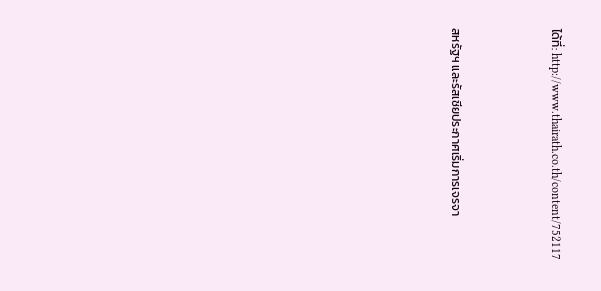ได้ที่: http://www.thairath.co.th/content/752117



สหรัฐฯ และรัสเซียประกาศเริ่มการเจรจา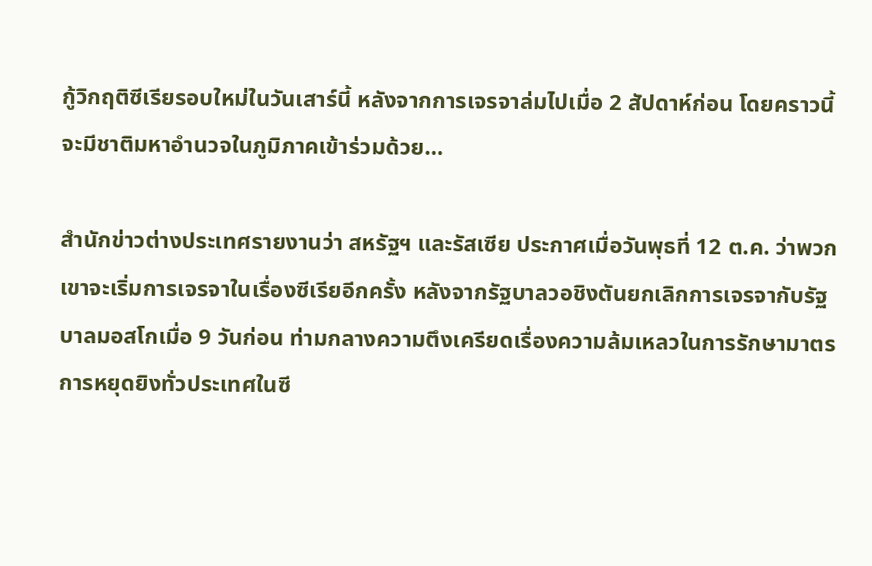กู้วิกฤติซีเรียรอบใหม่ในวันเสาร์นี้ หลังจากการเจรจาล่มไปเมื่อ 2 สัปดาห์ก่อน โดยคราวนี้จะมีชาติมหาอำนวจในภูมิภาคเข้าร่วมด้วย…

สำนักข่าวต่างประเทศรายงานว่า สหรัฐฯ และรัสเซีย ประกาศเมื่อวันพุธที่ 12 ต.ค. ว่าพวกเขาจะเริ่มการเจรจาในเรื่องซีเรียอีกครั้ง หลังจากรัฐบาลวอชิงตันยกเลิกการเจรจากับรัฐบาลมอสโกเมื่อ 9 วันก่อน ท่ามกลางความตึงเครียดเรื่องความล้มเหลวในการรักษามาตรการหยุดยิงทั่วประเทศในซี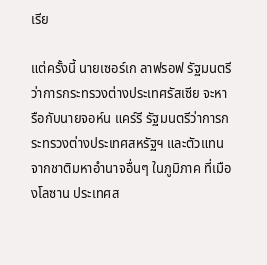เรีย

แต่ครั้งนี้ นายเซอร์เก ลาฟรอฟ รัฐมนตรีว่าการกระทรวงต่างประเทศรัสเซีย จะหารือกับนายจอห์น แคร์รี รัฐมนตรีว่าการกระทรวงต่างประเทศสหรัฐฯ และตัวแทนจากชาติมหาอำนาจอื่นๆ ในภูมิภาค ที่เมืองโลซาน ประเทศส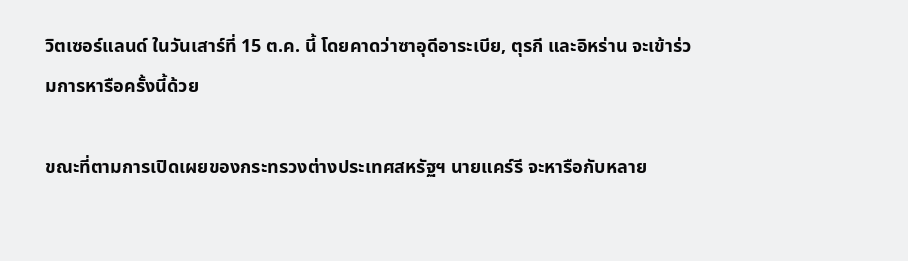วิตเซอร์แลนด์ ในวันเสาร์ที่ 15 ต.ค. นี้ โดยคาดว่าซาอุดีอาระเบีย, ตุรกี และอิหร่าน จะเข้าร่วมการหารือครั้งนี้ด้วย

ขณะที่ตามการเปิดเผยของกระทรวงต่างประเทศสหรัฐฯ นายแคร์รี จะหารือกับหลาย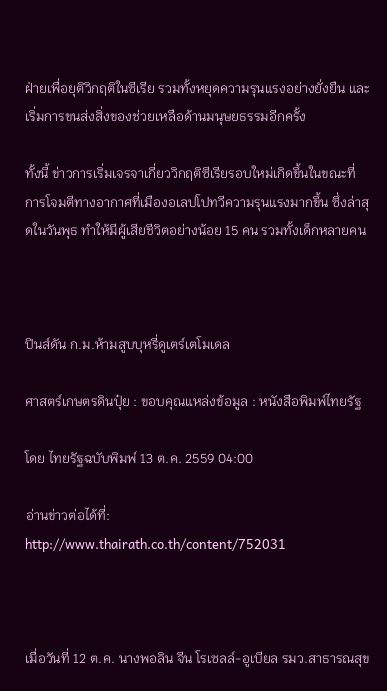ฝ่ายเพื่อยุติวิกฤติในซีเรีย รวมทั้งหยุดความรุนแรงอย่างยั่งยืน และเริ่มการขนส่งสิ่งของช่วยเหลือด้านมนุษยธรรมอีกครั้ง

ทั้งนี้ ข่าวการเริ่มเจรจาเกี่ยววิกฤติซีเรียรอบใหม่เกิดขึ้นในขณะที่ การโจมตีทางอากาศที่เมืองอเลปโปทวีความรุนแรงมากขึ้น ซึ่งล่าสุดในวันพุธ ทำให้มีผู้เสียชีวิตอย่างน้อย 15 คน รวมทั้งเด็กหลายคน



ปินส์ดัน ก.ม.ห้ามสูบบุหรี่ดูเตร์เตโมเดล

ศาสตร์เกษตรดินปุ๋ย : ขอบคุณแหล่งข้อมูล : หนังสือพิมพ์ไทยรัฐ

โดย ไทยรัฐฉบับพิมพ์ 13 ต.ค. 2559 04:00

อ่านข่าวต่อได้ที่: http://www.thairath.co.th/content/752031



เมื่อวันที่ 12 ต.ค. นางพอลิน จีน โรเซลล์-อูเบียล รมว.สาธารณสุข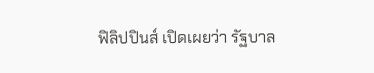ฟิลิปปินส์ เปิดเผยว่า รัฐบาล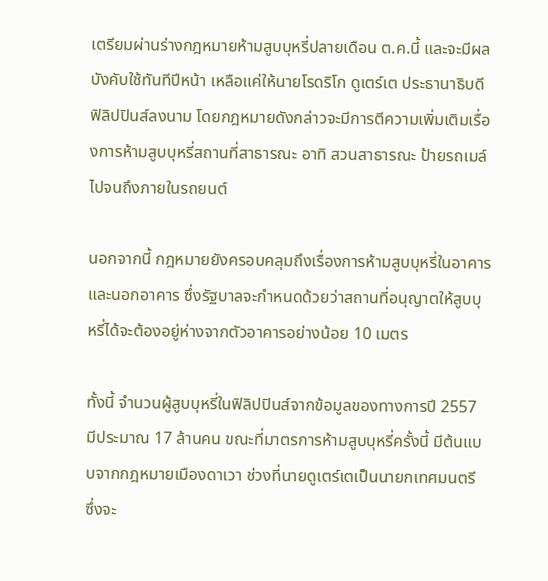เตรียมผ่านร่างกฎหมายห้ามสูบบุหรี่ปลายเดือน ต.ค.นี้ และจะมีผลบังคับใช้ทันทีปีหน้า เหลือแค่ให้นายโรดริโก ดูเตร์เต ประธานาธิบดีฟิลิปปินส์ลงนาม โดยกฎหมายดังกล่าวจะมีการตีความเพิ่มเติมเรื่องการห้ามสูบบุหรี่สถานที่สาธารณะ อาทิ สวนสาธารณะ ป้ายรถเมล์ ไปจนถึงภายในรถยนต์

นอกจากนี้ กฎหมายยังครอบคลุมถึงเรื่องการห้ามสูบบุหรี่ในอาคาร และนอกอาคาร ซึ่งรัฐบาลจะกำหนดด้วยว่าสถานที่อนุญาตให้สูบบุหรี่ได้จะต้องอยู่ห่างจากตัวอาคารอย่างน้อย 10 เมตร

ทั้งนี้ จำนวนผู้สูบบุหรี่ในฟิลิปปินส์จากข้อมูลของทางการปี 2557 มีประมาณ 17 ล้านคน ขณะที่มาตรการห้ามสูบบุหรี่ครั้งนี้ มีต้นแบบจากกฎหมายเมืองดาเวา ช่วงที่นายดูเตร์เตเป็นนายกเทศมนตรี ซึ่งจะ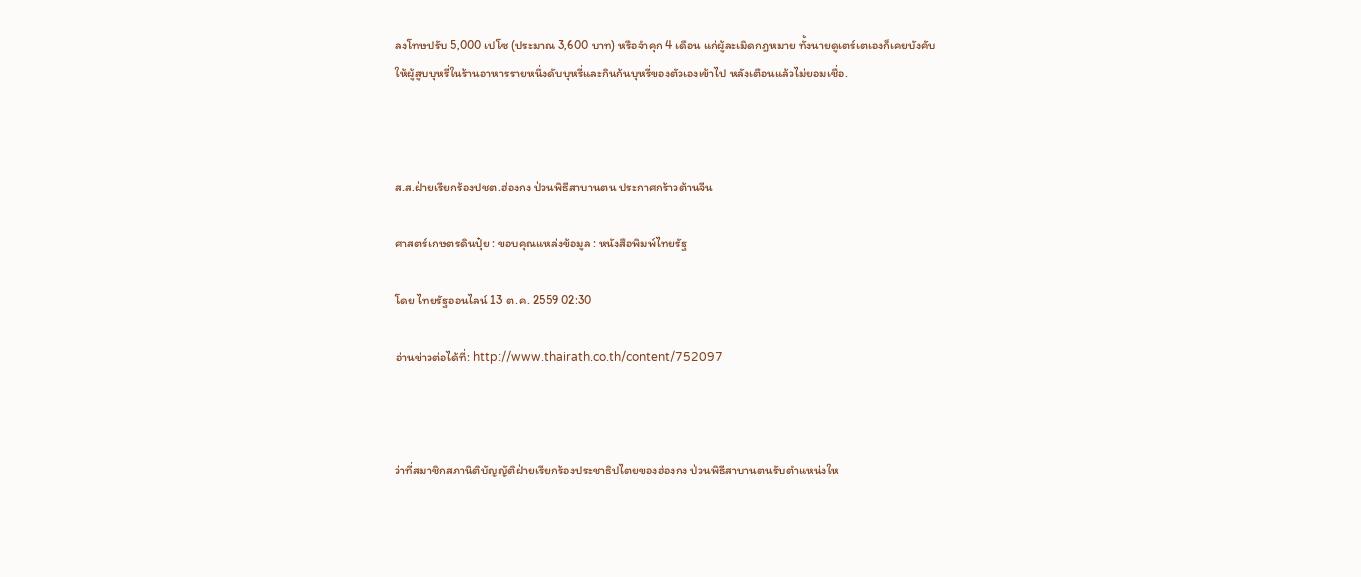ลงโทษปรับ 5,000 เปโซ (ประมาณ 3,600 บาท) หรือจำคุก 4 เดือน แก่ผู้ละเมิดกฎหมาย ทั้งนายดูเตร์เตเองก็เคยบังคับให้ผู้สูบบุหรี่ในร้านอาหารรายหนึ่งดับบุหรี่และกินก้นบุหรี่ของตัวเองเข้าไป หลังเตือนแล้วไม่ยอมเชื่อ.



ส.ส.ฝ่ายเรียกร้องปชต.ฮ่องกง ป่วนพิธีสาบานตน ประกาศกร้าวต้านจีน

ศาสตร์เกษตรดินปุ๋ย : ขอบคุณแหล่งข้อมูล : หนังสือพิมพ์ไทยรัฐ

โดย ไทยรัฐออนไลน์ 13 ต.ค. 2559 02:30

อ่านข่าวต่อได้ที่: http://www.thairath.co.th/content/752097



ว่าที่สมาชิกสภานิติบัญญัติฝ่ายเรียกร้องประชาธิปไตยของฮ่องกง ป่วนพิธีสาบานตนรับตำแหน่งให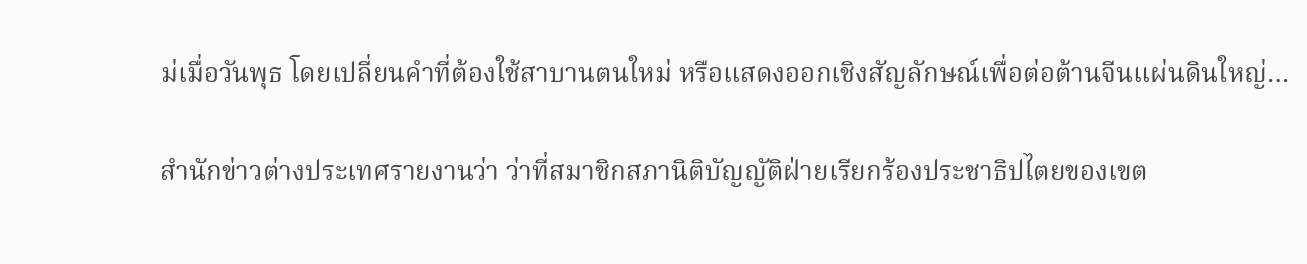ม่เมื่อวันพุธ โดยเปลี่ยนคำที่ต้องใช้สาบานตนใหม่ หรือแสดงออกเชิงสัญลักษณ์เพื่อต่อต้านจีนแผ่นดินใหญ่…

สำนักข่าวต่างประเทศรายงานว่า ว่าที่สมาชิกสภานิติบัญญัติฝ่ายเรียกร้องประชาธิปไตยของเขต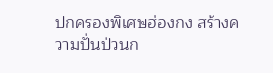ปกครองพิเศษฮ่องกง สร้างความปั่นป่วนก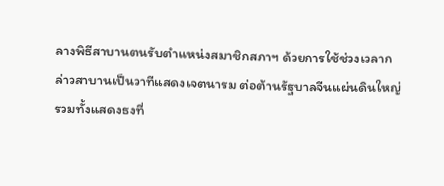ลางพิธีสาบานตนรับตำแหน่งสมาชิกสภาฯ ด้วยการใช้ช่วงเวลากล่าวสาบานเป็นวาทีแสดงเจตนารม ต่อต้านรัฐบาลจีนแผ่นดินใหญ่ รวมทั้งแสดงธงที่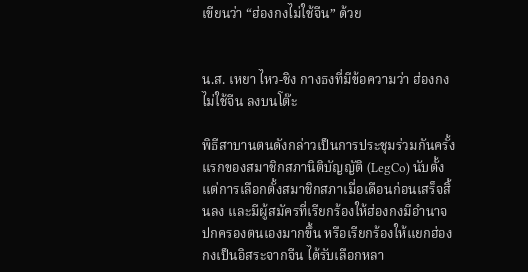เขียนว่า “ฮ่องกงไม่ใช้จีน” ด้วย


น.ส. เหยา ไหว-ชิง กางธงที่มีข้อความว่า ฮ่องกงไม่ใช้จีน ลงบนโต๊ะ

พิธีสาบานตนดังกล่าวเป็นการประชุมร่วมกันครั้งแรกของสมาชิกสภานิติบัญญัติ (LegCo) นับตั้งแต่การเลือกตั้งสมาชิกสภาเมื่อเดือนก่อนเสร็จสิ้นลง และมีผู้สมัครที่เรียกร้องให้ฮ่องกงมีอำนาจปกครองตนเองมากขึ้น หรือเรียกร้องให้แยกฮ่องกงเป็นอิสระจากจีน ได้รับเลือกหลา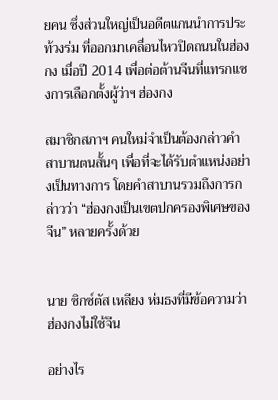ยคน ซึ่งส่วนใหญ่เป็นอดีตแกนนำการประท้วงร่ม ที่ออกมาเคลื่อนไหวปิดถนนในฮ่องกง เมื่อปี 2014 เพื่อต่อต้านจีนที่แทรกแซงการเลือกตั้งผู้ว่าฯ ฮ่องกง

สมาชิกสภาฯ คนใหม่จำเป็นต้องกล่าวคำสาบานตนสั้นๆ เพื่อที่จะได้รับตำแหน่งอย่างเป็นทางการ โดยคำสาบานรวมถึงการกล่าวว่า “ฮ่องกงเป็นเขตปกครองพิเศษของจีน” หลายครั้งด้วย


นาย ซิกซ์ตัส เหลียง ห่มธงที่มีข้อความว่า ฮ่องกงไม่ใช้จีน

อย่างไร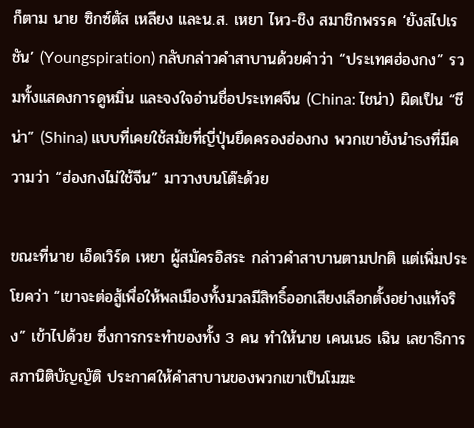ก็ตาม นาย ซิกซ์ตัส เหลียง และน.ส. เหยา ไหว-ชิง สมาชิกพรรค ‘ยังสไปเรชัน’ (Youngspiration) กลับกล่าวคำสาบานด้วยคำว่า “ประเทศฮ่องกง” รวมทั้งแสดงการดูหมิ่น และจงใจอ่านชื่อประเทศจีน (China: ไชน่า) ผิดเป็น “ชีน่า” (Shina) แบบที่เคยใช้สมัยที่ญี่ปุ่นยึดครองฮ่องกง พวกเขายังนำธงที่มีความว่า “ฮ่องกงไม่ใช้จีน” มาวางบนโต๊ะด้วย

ขณะที่นาย เอ็ดเวิร์ด เหยา ผู้สมัครอิสระ กล่าวคำสาบานตามปกติ แต่เพิ่มประโยคว่า “เขาจะต่อสู้เพื่อให้พลเมืองทั้งมวลมีสิทธิ์ออกเสียงเลือกตั้งอย่างแท้จริง” เข้าไปด้วย ซึ่งการกระทำของทั้ง 3 คน ทำให้นาย เคนเนธ เฉิน เลขาธิการสภานิติบัญญัติ ประกาศให้คำสาบานของพวกเขาเป็นโมฆะ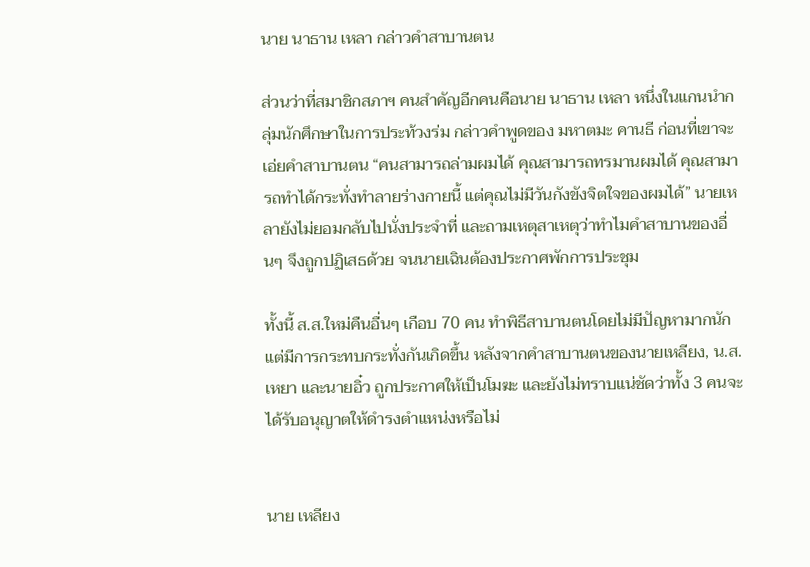นาย นาธาน เหลา กล่าวคำสาบานตน

ส่วนว่าที่สมาชิกสภาฯ คนสำคัญอีกคนคือนาย นาธาน เหลา หนึ่งในแกนนำกลุ่มนักศึกษาในการประท้วงร่ม กล่าวคำพูดของ มหาตมะ คานธี ก่อนที่เขาจะเอ่ยคำสาบานตน “คนสามารถล่ามผมได้ คุณสามารถทรมานผมได้ คุณสามารถทำได้กระทั่งทำลายร่างกายนี้ แต่คุณไม่มีวันกังขังจิตใจของผมได้” นายเหลายังไม่ยอมกลับไปนั่งประจำที่ และถามเหตุสาเหตุว่าทำไมคำสาบานของอื่นๆ จึงถูกปฏิเสธด้วย จนนายเฉินต้องประกาศพักการประชุม

ทั้งนี้ ส.ส.ใหม่คืนอื่นๆ เกือบ 70 คน ทำพิธีสาบานตนโดยไม่มีปัญหามากนัก แต่มีการกระทบกระทั่งกันเกิดขึ้น หลังจากคำสาบานตนของนายเหลียง, น.ส. เหยา และนายอิ๋ว ถูกประกาศให้เป็นโมฆะ และยังไม่ทราบแน่ชัดว่าทั้ง 3 คนจะได้รับอนุญาตให้ดำรงตำแหน่งหรือไม่


นาย เหลียง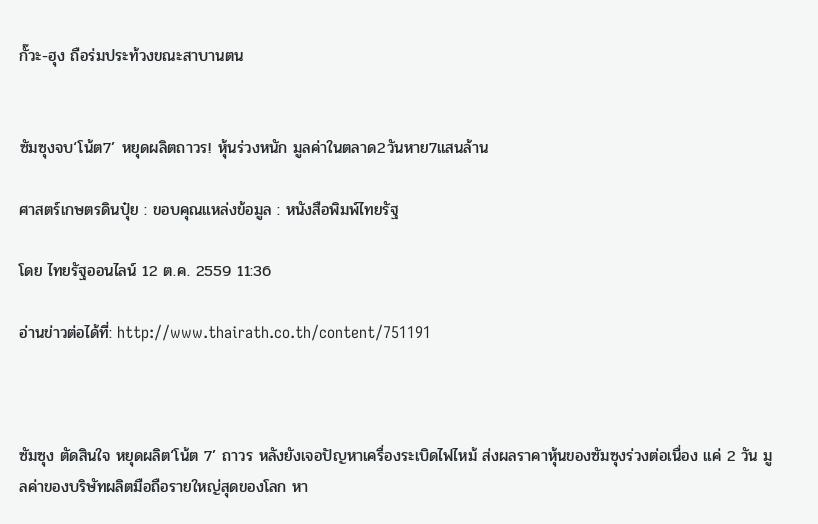กั๊วะ-ฮุง ถือร่มประท้วงขณะสาบานตน


ซัมซุงจบ‘โน้ต7’ หยุดผลิตถาวร! หุ้นร่วงหนัก มูลค่าในตลาด2วันหาย7แสนล้าน

ศาสตร์เกษตรดินปุ๋ย : ขอบคุณแหล่งข้อมูล : หนังสือพิมพ์ไทยรัฐ

โดย ไทยรัฐออนไลน์ 12 ต.ค. 2559 11:36

อ่านข่าวต่อได้ที่: http://www.thairath.co.th/content/751191



ซัมซุง ตัดสินใจ หยุดผลิต‘โน้ต 7’ ถาวร หลังยังเจอปัญหาเครื่องระเบิดไฟไหม้ ส่งผลราคาหุ้นของซัมซุงร่วงต่อเนื่อง แค่ 2 วัน มูลค่าของบริษัทผลิตมือถือรายใหญ่สุดของโลก หา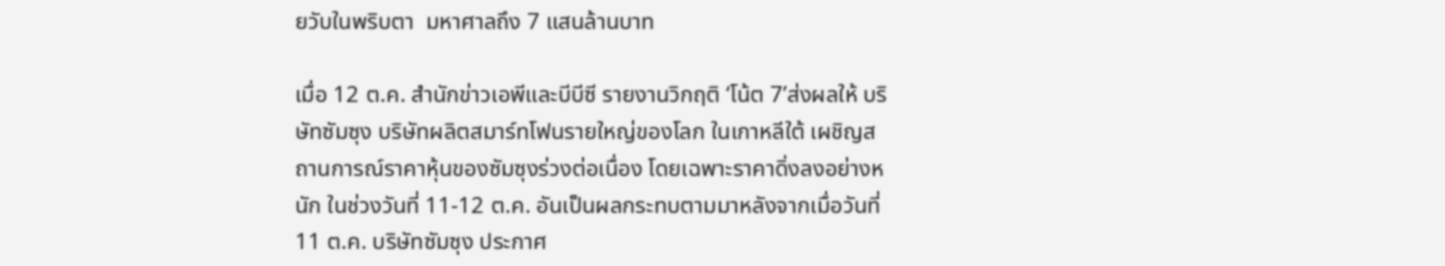ยวับในพริบตา  มหาศาลถึง 7 แสนล้านบาท

เมื่อ 12 ต.ค. สำนักข่าวเอพีและบีบีซี รายงานวิกฤติ ‘โน้ต 7’ส่งผลให้ บริษัทซัมซุง บริษัทผลิตสมาร์ทโฟนรายใหญ่ของโลก ในเกาหลีใต้ เผชิญสถานการณ์ราคาหุ้นของซัมซุงร่วงต่อเนื่อง โดยเฉพาะราคาดิ่งลงอย่างหนัก ในช่วงวันที่ 11-12 ต.ค. อันเป็นผลกระทบตามมาหลังจากเมื่อวันที่ 11 ต.ค. บริษัทซัมซุง ประกาศ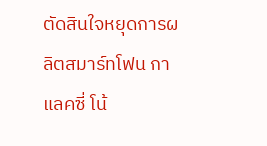ตัดสินใจหยุดการผลิตสมาร์ทโฟน กาแลคซี่ โน้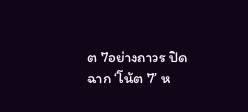ต 7อย่างถาวร ปิดฉาก ‘โน้ต 7’ ห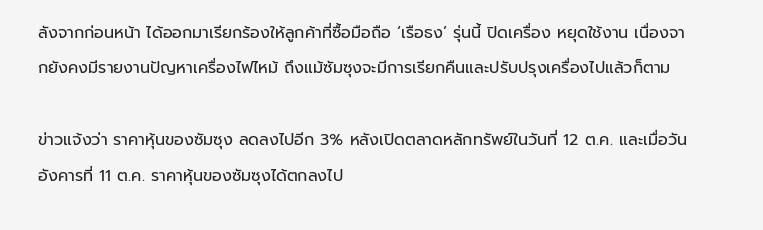ลังจากก่อนหน้า ได้ออกมาเรียกร้องให้ลูกค้าที่ซื้อมือถือ ‘เรือธง’ รุ่นนี้ ปิดเครื่อง หยุดใช้งาน เนื่องจากยังคงมีรายงานปัญหาเครื่องไฟไหม้ ถึงแม้ซัมซุงจะมีการเรียกคืนและปรับปรุงเครื่องไปแล้วก็ตาม

ข่าวแจ้งว่า ราคาหุ้นของซัมซุง ลดลงไปอีก 3% หลังเปิดตลาดหลักทรัพย์ในวันที่ 12 ต.ค. และเมื่อวันอังคารที่ 11 ต.ค. ราคาหุ้นของซัมซุงได้ตกลงไป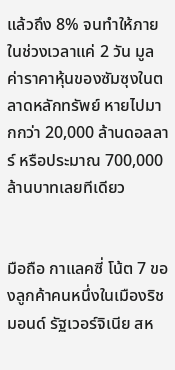แล้วถึง 8% จนทำให้ภายในช่วงเวลาแค่ 2 วัน มูลค่าราคาหุ้นของซัมซุงในตลาดหลักทรัพย์ หายไปมากกว่า 20,000 ล้านดอลลาร์ หรือประมาณ 700,000 ล้านบาทเลยทีเดียว


มือถือ กาแลคซี่ โน้ต 7 ของลูกค้าคนหนึ่งในเมืองริชมอนด์ รัฐเวอร์จิเนีย สห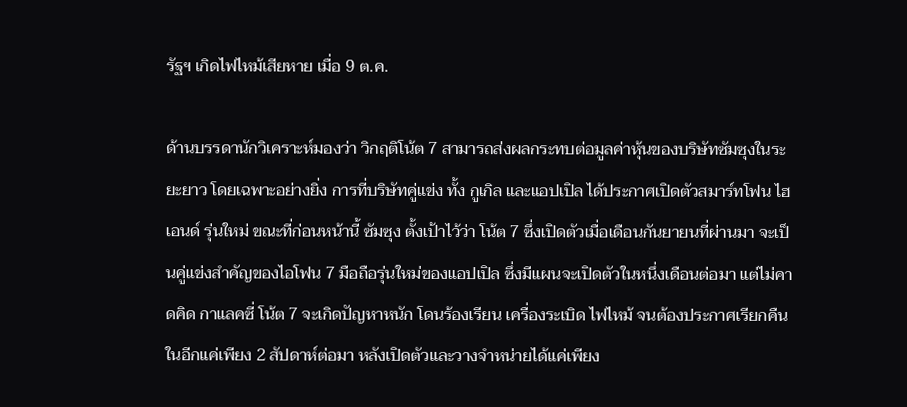รัฐฯ เกิดไฟไหม้เสียหาย เมื่อ 9 ต.ค.

ด้านบรรดานักวิเคราะห์มองว่า วิกฤติโน้ต 7 สามารถส่งผลกระทบต่อมูลค่าหุ้นของบริษัทซัมซุงในระยะยาว โดยเฉพาะอย่างยิ่ง การที่บริษัทคู่แข่ง ทั้ง กูเกิล และแอปเปิล ได้ประกาศเปิดตัวสมาร์ทโฟน ไฮเอนด์ รุ่นใหม่ ขณะที่ก่อนหน้านี้ ซัมซุง ตั้งเป้าไว้ว่า โน้ต 7 ซึ่งเปิดตัวเมื่อเดือนกันยายนที่ผ่านมา จะเป็นคู่แข่งสำคัญของไอโฟน 7 มือถือรุ่นใหม่ของแอปเปิล ซึ่งมีแผนจะเปิดตัวในหนึ่งเดือนต่อมา แต่ไม่คาดคิด กาแลคซี่ โน้ต 7 จะเกิดปัญหาหนัก โดนร้องเรียน เครื่องระเบิด ไฟไหม้ จนต้องประกาศเรียกคืนในอีกแค่เพียง 2 สัปดาห์ต่อมา หลังเปิดตัวและวางจำหน่ายได้แค่เพียง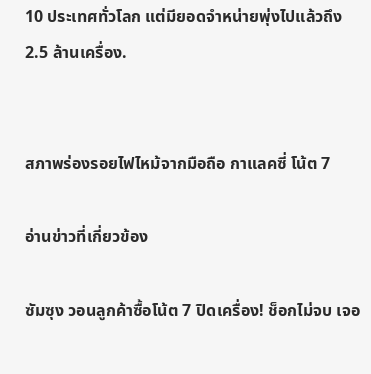10 ประเทศทั่วโลก แต่มียอดจำหน่ายพุ่งไปแล้วถึง 2.5 ล้านเครื่อง.


สภาพร่องรอยไฟไหม้จากมือถือ กาแลคซี่ โน้ต 7

อ่านข่าวที่เกี่ยวข้อง

ซัมซุง วอนลูกค้าซื้อโน้ต 7 ปิดเครื่อง! ช็อกไม่จบ เจอ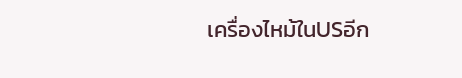เครื่องไหม้ในUSอีก